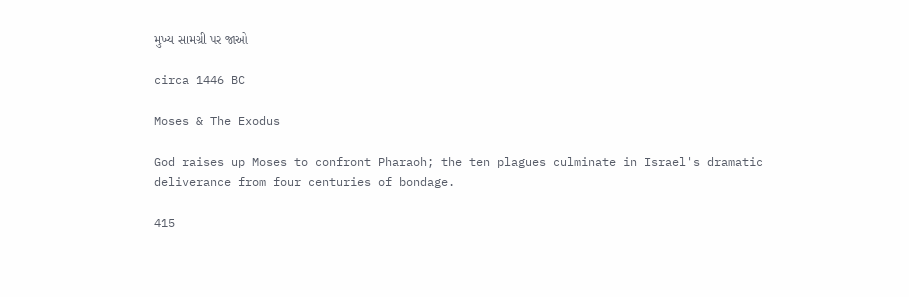મુખ્ય સામગ્રી પર જાઓ

circa 1446 BC

Moses & The Exodus

God raises up Moses to confront Pharaoh; the ten plagues culminate in Israel's dramatic deliverance from four centuries of bondage.

415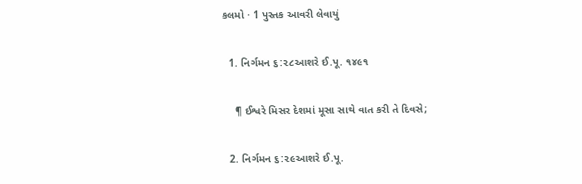કલમો · 1 પુસ્તક આવરી લેવાયું

  1. નિર્ગમન ૬:૨૮આશરે ઈ.પૂ. ૧૪૯૧

    ¶ ઈશ્વરે મિસર દેશમાં મૂસા સાથે વાત કરી તે દિવસે;

  2. નિર્ગમન ૬:૨૯આશરે ઈ.પૂ.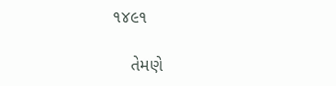૧૪૯૧

    તેમણે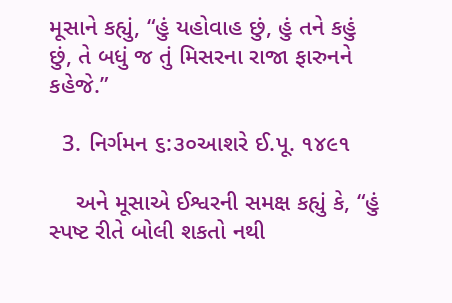મૂસાને કહ્યું, “હું યહોવાહ છું, હું તને કહું છું, તે બધું જ તું મિસરના રાજા ફારુનને કહેજે.”

  3. નિર્ગમન ૬:૩૦આશરે ઈ.પૂ. ૧૪૯૧

    અને મૂસાએ ઈશ્વરની સમક્ષ કહ્યું કે, “હું સ્પષ્ટ રીતે બોલી શકતો નથી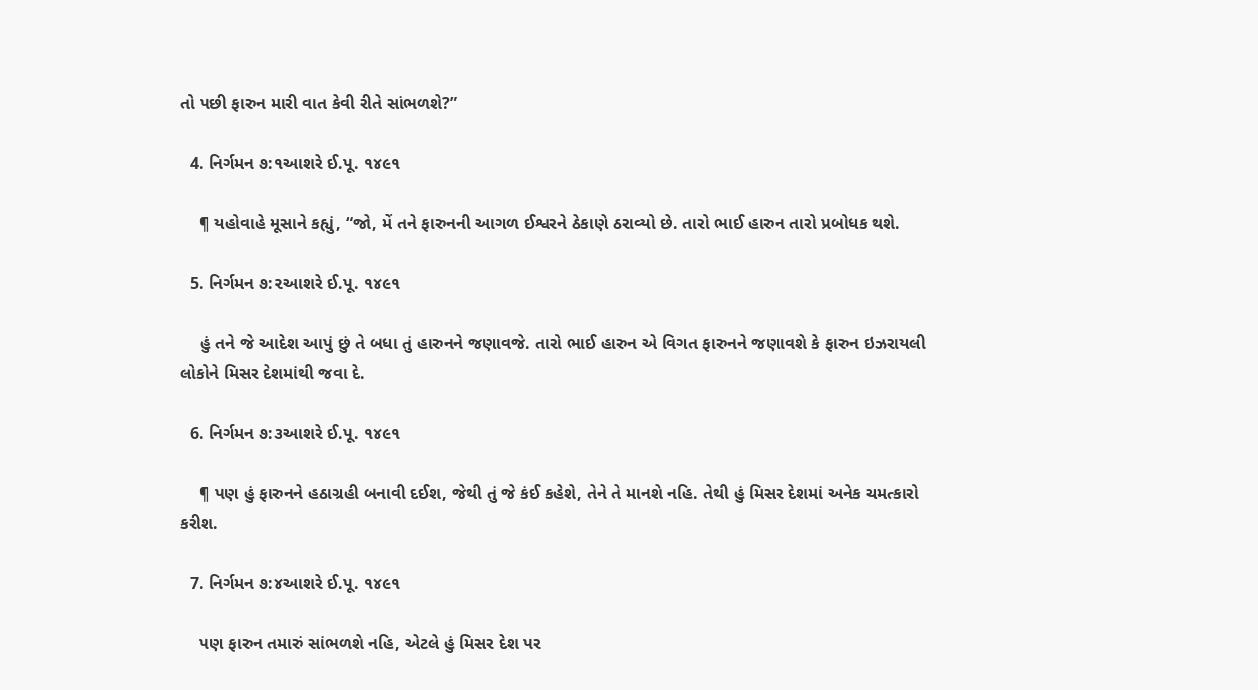તો પછી ફારુન મારી વાત કેવી રીતે સાંભળશે?”

  4. નિર્ગમન ૭:૧આશરે ઈ.પૂ. ૧૪૯૧

    ¶ યહોવાહે મૂસાને કહ્યું, “જો, મેં તને ફારુનની આગળ ઈશ્વરને ઠેકાણે ઠરાવ્યો છે. તારો ભાઈ હારુન તારો પ્રબોધક થશે.

  5. નિર્ગમન ૭:૨આશરે ઈ.પૂ. ૧૪૯૧

    હું તને જે આદેશ આપું છું તે બધા તું હારુનને જણાવજે. તારો ભાઈ હારુન એ વિગત ફારુનને જણાવશે કે ફારુન ઇઝરાયલી લોકોને મિસર દેશમાંથી જવા દે.

  6. નિર્ગમન ૭:૩આશરે ઈ.પૂ. ૧૪૯૧

    ¶ પણ હું ફારુનને હઠાગ્રહી બનાવી દઈશ, જેથી તું જે કંઈ કહેશે, તેને તે માનશે નહિ. તેથી હું મિસર દેશમાં અનેક ચમત્કારો કરીશ.

  7. નિર્ગમન ૭:૪આશરે ઈ.પૂ. ૧૪૯૧

    પણ ફારુન તમારું સાંભળશે નહિ, એટલે હું મિસર દેશ પર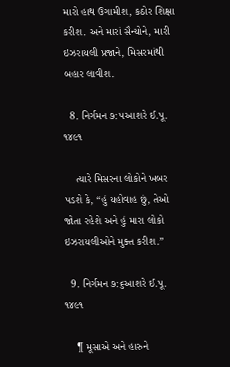મારો હાથ ઉગામીશ, કઠોર શિક્ષા કરીશ. અને મારાં સૈન્યોને, મારી ઇઝરાયલી પ્રજાને, મિસરમાંથી બહાર લાવીશ.

  8. નિર્ગમન ૭:૫આશરે ઈ.પૂ. ૧૪૯૧

    ત્યારે મિસરના લોકોને ખબર પડશે કે, “હું યહોવાહ છું, તેઓ જોતા રહેશે અને હું મારા લોકો ઇઝરાયલીઓને મુક્ત કરીશ.”

  9. નિર્ગમન ૭:૬આશરે ઈ.પૂ. ૧૪૯૧

    ¶ મૂસાએ અને હારુને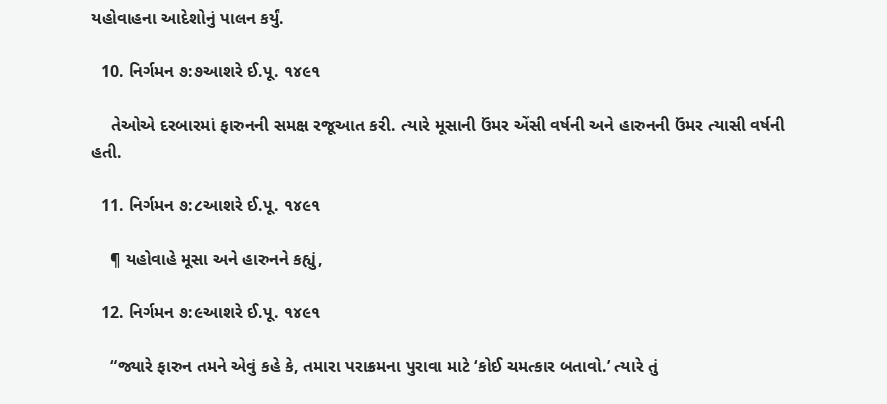યહોવાહના આદેશોનું પાલન કર્યું.

  10. નિર્ગમન ૭:૭આશરે ઈ.પૂ. ૧૪૯૧

    તેઓએ દરબારમાં ફારુનની સમક્ષ રજૂઆત કરી. ત્યારે મૂસાની ઉંમર એંસી વર્ષની અને હારુનની ઉંમર ત્યાસી વર્ષની હતી.

  11. નિર્ગમન ૭:૮આશરે ઈ.પૂ. ૧૪૯૧

    ¶ યહોવાહે મૂસા અને હારુનને કહ્યું,

  12. નિર્ગમન ૭:૯આશરે ઈ.પૂ. ૧૪૯૧

    “જ્યારે ફારુન તમને એવું કહે કે, તમારા પરાક્રમના પુરાવા માટે ‘કોઈ ચમત્કાર બતાવો.’ ત્યારે તું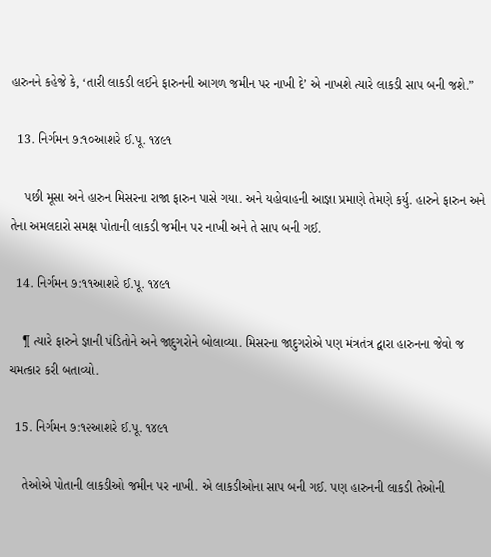હારુનને કહેજે કે, ‘તારી લાકડી લઈને ફારુનની આગળ જમીન પર નાખી દે’ એ નાખશે ત્યારે લાકડી સાપ બની જશે.”

  13. નિર્ગમન ૭:૧૦આશરે ઈ.પૂ. ૧૪૯૧

    પછી મૂસા અને હારુન મિસરના રાજા ફારુન પાસે ગયા. અને યહોવાહની આજ્ઞા પ્રમાણે તેમણે કર્યુ. હારુને ફારુન અને તેના અમલદારો સમક્ષ પોતાની લાકડી જમીન પર નાખી અને તે સાપ બની ગઈ.

  14. નિર્ગમન ૭:૧૧આશરે ઈ.પૂ. ૧૪૯૧

    ¶ ત્યારે ફારુને જ્ઞાની પંડિતોને અને જાદુગરોને બોલાવ્યા. મિસરના જાદુગરોએ પણ મંત્રતંત્ર દ્વારા હારુનના જેવો જ ચમત્કાર કરી બતાવ્યો.

  15. નિર્ગમન ૭:૧૨આશરે ઈ.પૂ. ૧૪૯૧

    તેઓએ પોતાની લાકડીઓ જમીન પર નાખી. એ લાકડીઓના સાપ બની ગઈ. પણ હારુનની લાકડી તેઓની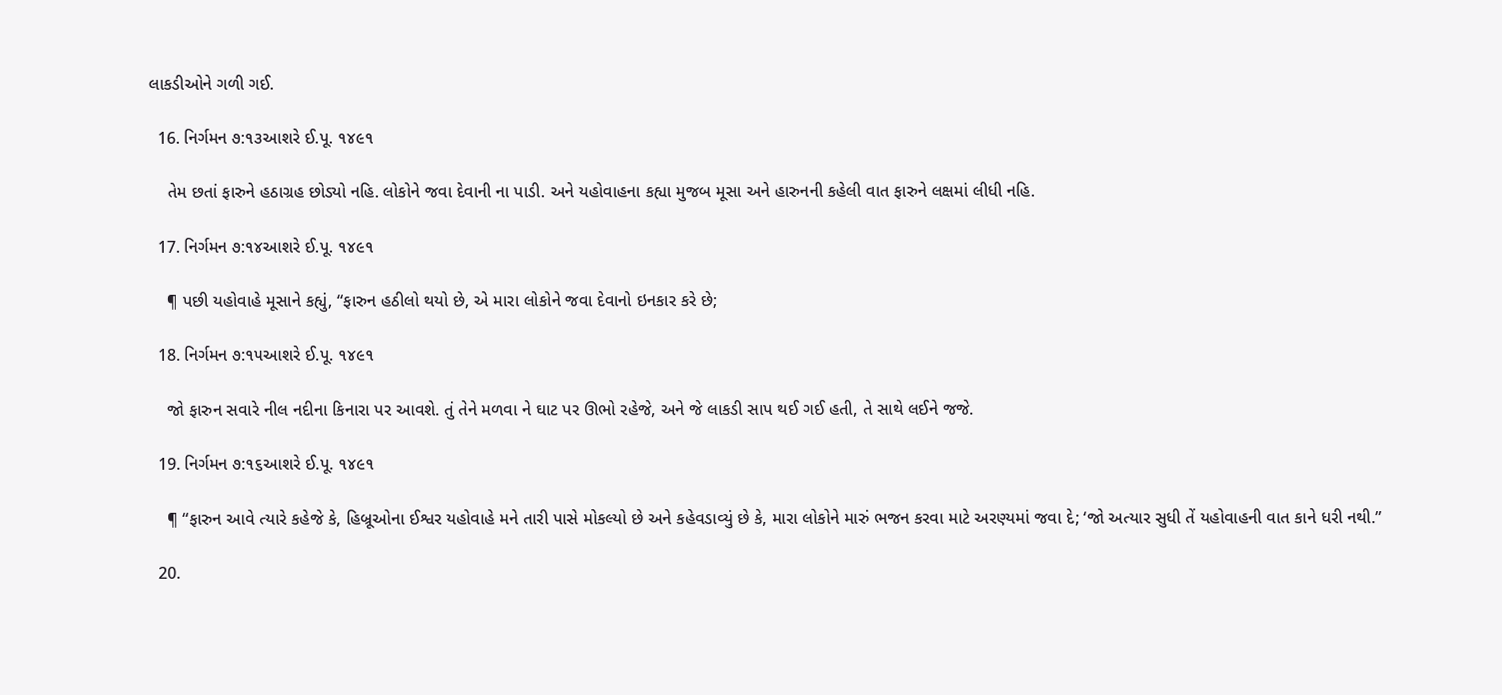લાકડીઓને ગળી ગઈ.

  16. નિર્ગમન ૭:૧૩આશરે ઈ.પૂ. ૧૪૯૧

    તેમ છતાં ફારુને હઠાગ્રહ છોડ્યો નહિ. લોકોને જવા દેવાની ના પાડી. અને યહોવાહના કહ્યા મુજબ મૂસા અને હારુનની કહેલી વાત ફારુને લક્ષમાં લીધી નહિ.

  17. નિર્ગમન ૭:૧૪આશરે ઈ.પૂ. ૧૪૯૧

    ¶ પછી યહોવાહે મૂસાને કહ્યું, “ફારુન હઠીલો થયો છે, એ મારા લોકોને જવા દેવાનો ઇનકાર કરે છે;

  18. નિર્ગમન ૭:૧૫આશરે ઈ.પૂ. ૧૪૯૧

    જો ફારુન સવારે નીલ નદીના કિનારા પર આવશે. તું તેને મળવા ને ઘાટ પર ઊભો રહેજે, અને જે લાકડી સાપ થઈ ગઈ હતી, તે સાથે લઈને જજે.

  19. નિર્ગમન ૭:૧૬આશરે ઈ.પૂ. ૧૪૯૧

    ¶ “ફારુન આવે ત્યારે કહેજે કે, હિબ્રૂઓના ઈશ્વર યહોવાહે મને તારી પાસે મોકલ્યો છે અને કહેવડાવ્યું છે કે, મારા લોકોને મારું ભજન કરવા માટે અરણ્યમાં જવા દે; ‘જો અત્યાર સુધી તેં યહોવાહની વાત કાને ધરી નથી.”

  20.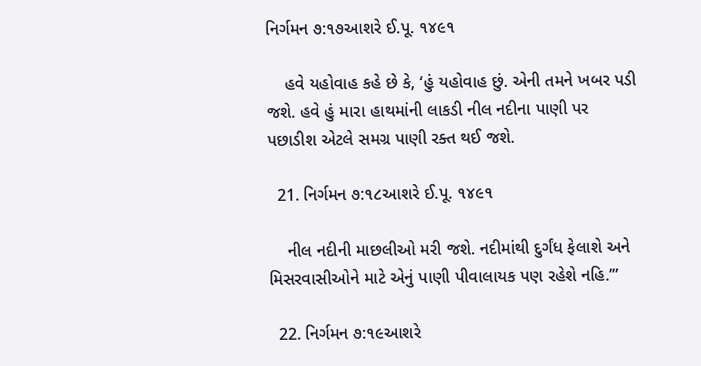નિર્ગમન ૭:૧૭આશરે ઈ.પૂ. ૧૪૯૧

    હવે યહોવાહ કહે છે કે, ‘હું યહોવાહ છું. એની તમને ખબર પડી જશે. હવે હું મારા હાથમાંની લાકડી નીલ નદીના પાણી પર પછાડીશ એટલે સમગ્ર પાણી રક્ત થઈ જશે.

  21. નિર્ગમન ૭:૧૮આશરે ઈ.પૂ. ૧૪૯૧

    નીલ નદીની માછલીઓ મરી જશે. નદીમાંથી દુર્ગંધ ફેલાશે અને મિસરવાસીઓને માટે એનું પાણી પીવાલાયક પણ રહેશે નહિ.’”

  22. નિર્ગમન ૭:૧૯આશરે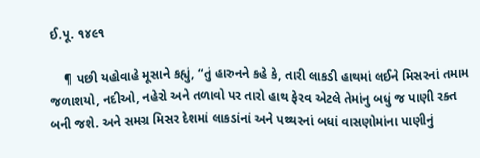ઈ.પૂ. ૧૪૯૧

    ¶ પછી યહોવાહે મૂસાને કહ્યું, “તું હારુનને કહે કે, તારી લાકડી હાથમાં લઈને મિસરનાં તમામ જળાશયો, નદીઓ, નહેરો અને તળાવો પર તારો હાથ ફેરવ એટલે તેમાંનુ બધું જ પાણી રક્ત બની જશે. અને સમગ્ર મિસર દેશમાં લાકડાંનાં અને પથ્થરનાં બધાં વાસણોમાંના પાણીનું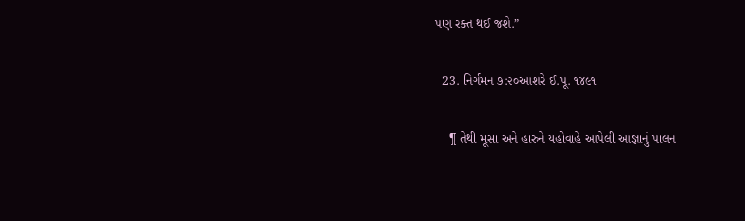પણ રક્ત થઈ જશે.”

  23. નિર્ગમન ૭:૨૦આશરે ઈ.પૂ. ૧૪૯૧

    ¶ તેથી મૂસા અને હારુને યહોવાહે આપેલી આજ્ઞાનું પાલન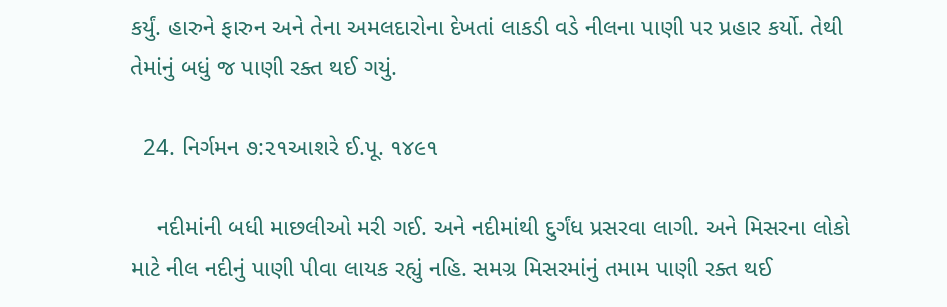કર્યું. હારુને ફારુન અને તેના અમલદારોના દેખતાં લાકડી વડે નીલના પાણી પર પ્રહાર કર્યો. તેથી તેમાંનું બધું જ પાણી રક્ત થઈ ગયું.

  24. નિર્ગમન ૭:૨૧આશરે ઈ.પૂ. ૧૪૯૧

    નદીમાંની બધી માછલીઓ મરી ગઈ. અને નદીમાંથી દુર્ગંધ પ્રસરવા લાગી. અને મિસરના લોકો માટે નીલ નદીનું પાણી પીવા લાયક રહ્યું નહિ. સમગ્ર મિસરમાંનું તમામ પાણી રક્ત થઈ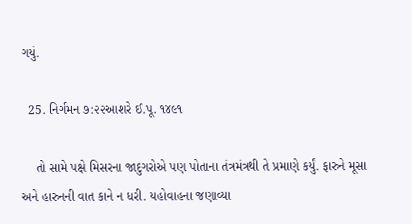ગયું.

  25. નિર્ગમન ૭:૨૨આશરે ઈ.પૂ. ૧૪૯૧

    તો સામે પક્ષે મિસરના જાદુગરોએ પણ પોતાના તંત્રમંત્રથી તે પ્રમાણે કર્યું. ફારુને મૂસા અને હારુનની વાત કાને ન ધરી. યહોવાહના જણાવ્યા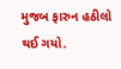મુજબ ફારુન હઠીલો થઈ ગયો.